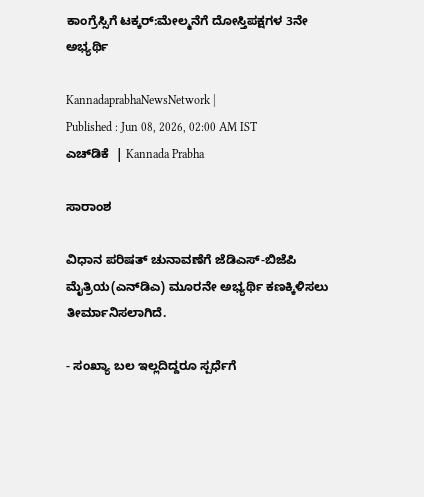ಕಾಂಗ್ರೆಸ್ಸಿಗೆ ಟಕ್ಕರ್‌:ಮೇಲ್ಮನೆಗೆ ದೋಸ್ತಿಪಕ್ಷಗಳ 3ನೇ ಅಭ್ಯರ್ಥಿ

KannadaprabhaNewsNetwork |
Published : Jun 08, 2026, 02:00 AM IST
ಎಚ್‌ಡಿಕೆ  | Kannada Prabha

ಸಾರಾಂಶ

ವಿಧಾನ ಪರಿಷತ್‌ ಚುನಾವಣೆಗೆ ಜೆಡಿಎಸ್‌-ಬಿಜೆಪಿ ಮೈತ್ರಿಯ(ಎನ್‌ಡಿಎ) ಮೂರನೇ ಅಭ್ಯರ್ಥಿ ಕಣಕ್ಕಿಳಿಸಲು ತೀರ್ಮಾನಿಸಲಾಗಿದೆ.

- ಸಂಖ್ಯಾ ಬಲ ಇಲ್ಲದಿದ್ದರೂ ಸ್ಪರ್ಧೆಗೆ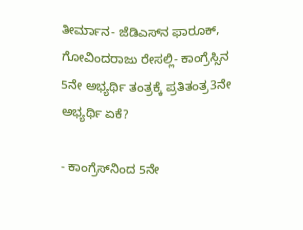ತೀರ್ಮಾನ- ಜೆಡಿಎಸ್‌ನ ಫಾರೂಕ್‌, ಗೋವಿಂದರಾಜು ರೇಸಲ್ಲಿ- ಕಾಂಗ್ರೆಸ್ಸಿನ 5ನೇ ಅಭ್ಯರ್ಥಿ ತಂತ್ರಕ್ಕೆ ಪ್ರತಿತಂತ್ರ3ನೇ ಅಭ್ಯರ್ಥಿ ಏಕೆ?

- ಕಾಂಗ್ರೆಸ್‌ನಿಂದ 5ನೇ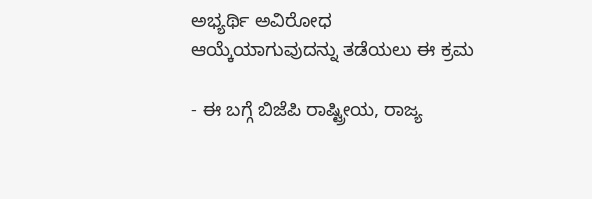ಅಭ್ಯರ್ಥಿ ಅವಿರೋಧ ಆಯ್ಕೆಯಾಗುವುದನ್ನು ತಡೆಯಲು ಈ ಕ್ರಮ

- ಈ ಬಗ್ಗೆ ಬಿಜೆಪಿ ರಾಷ್ಟ್ರೀಯ, ರಾಜ್ಯ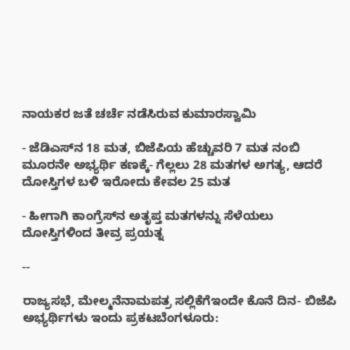ನಾಯಕರ ಜತೆ ಚರ್ಚೆ ನಡೆಸಿರುವ ಕುಮಾರಸ್ವಾಮಿ

- ಜೆಡಿಎಸ್‌ನ 18 ಮತ, ಬಿಜೆಪಿಯ ಹೆಚ್ಚುವರಿ 7 ಮತ ನಂಬಿ ಮೂರನೇ ಅಭ್ಯರ್ಥಿ ಕಣಕ್ಕೆ- ಗೆಲ್ಲಲು 28 ಮತಗಳ ಅಗತ್ಯ, ಆದರೆ ದೋಸ್ತಿಗಳ ಬಳಿ ಇರೋದು ಕೇವಲ 25 ಮತ

- ಹೀಗಾಗಿ ಕಾಂಗ್ರೆಸ್‌ನ ಅತೃಪ್ತ ಮತಗಳನ್ನು ಸೆಳೆಯಲು ದೋಸ್ತಿಗಳಿಂದ ತೀವ್ರ ಪ್ರಯತ್ನ

--

ರಾಜ್ಯಸಭೆ, ಮೇಲ್ಮನೆನಾಮಪತ್ರ ಸಲ್ಲಿಕೆಗೆಇಂದೇ ಕೊನೆ ದಿನ- ಬಿಜೆಪಿ ಅಭ್ಯರ್ಥಿಗಳು ಇಂದು ಪ್ರಕಟಬೆಂಗಳೂರು: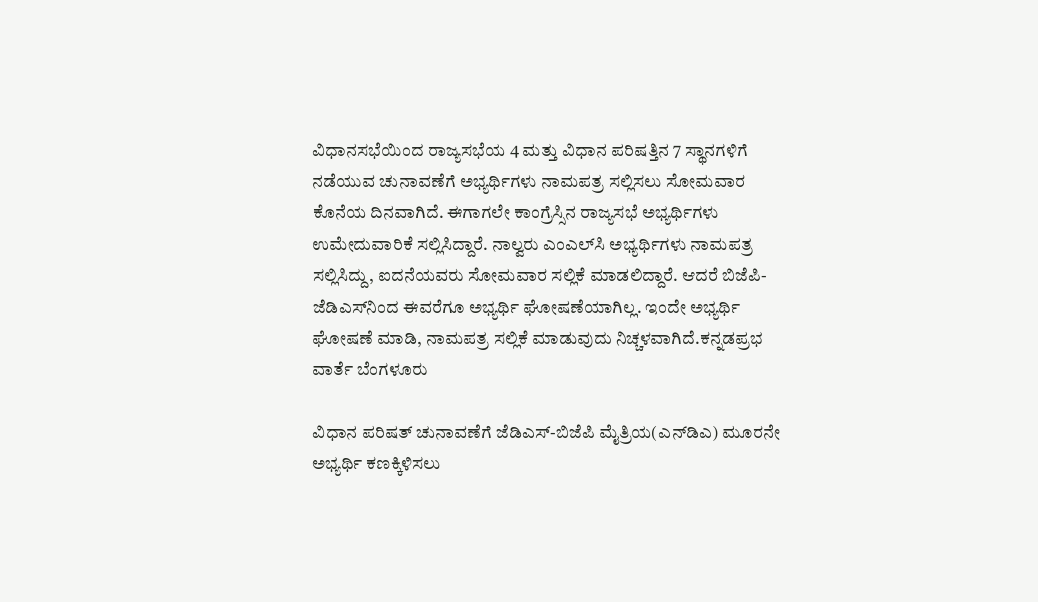ವಿಧಾನಸಭೆಯಿಂದ ರಾಜ್ಯಸಭೆಯ 4 ಮತ್ತು ವಿಧಾನ ಪರಿಷತ್ತಿನ 7 ಸ್ಥಾನಗಳಿಗೆ ನಡೆಯುವ ಚುನಾವಣೆಗೆ ಅಭ್ಯರ್ಥಿಗಳು ನಾಮಪತ್ರ ಸಲ್ಲಿಸಲು ಸೋಮವಾರ ಕೊನೆಯ ದಿನವಾಗಿದೆ. ಈಗಾಗಲೇ ಕಾಂಗ್ರೆಸ್ಸಿನ ರಾಜ್ಯಸಭೆ ಅಭ್ಯರ್ಥಿಗಳು ಉಮೇದುವಾರಿಕೆ ಸಲ್ಲಿಸಿದ್ದಾರೆ. ನಾಲ್ವರು ಎಂಎಲ್‌ಸಿ ಅಭ್ಯರ್ಥಿಗಳು ನಾಮಪತ್ರ ಸಲ್ಲಿಸಿದ್ದು, ಐದನೆಯವರು ಸೋಮವಾರ ಸಲ್ಲಿಕೆ ಮಾಡಲಿದ್ದಾರೆ. ಆದರೆ ಬಿಜೆಪಿ- ಜೆಡಿಎಸ್‌ನಿಂದ ಈವರೆಗೂ ಅಭ್ಯರ್ಥಿ ಘೋಷಣೆಯಾಗಿಲ್ಲ. ಇಂದೇ ಅಭ್ಯರ್ಥಿ ಘೋಷಣೆ ಮಾಡಿ, ನಾಮಪತ್ರ ಸಲ್ಲಿಕೆ ಮಾಡುವುದು ನಿಚ್ಚಳವಾಗಿದೆ.ಕನ್ನಡಪ್ರಭ ವಾರ್ತೆ ಬೆಂಗಳೂರು

ವಿಧಾನ ಪರಿಷತ್‌ ಚುನಾವಣೆಗೆ ಜೆಡಿಎಸ್‌-ಬಿಜೆಪಿ ಮೈತ್ರಿಯ(ಎನ್‌ಡಿಎ) ಮೂರನೇ ಅಭ್ಯರ್ಥಿ ಕಣಕ್ಕಿಳಿಸಲು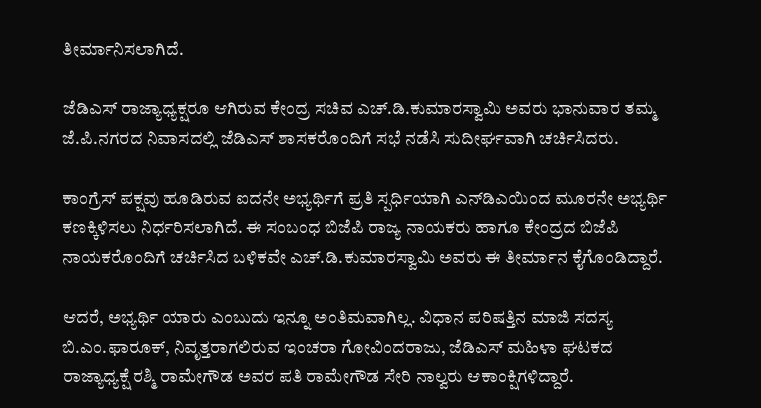ತೀರ್ಮಾನಿಸಲಾಗಿದೆ.

ಜೆಡಿಎಸ್‌ ರಾಜ್ಯಾಧ್ಯಕ್ಷರೂ ಆಗಿರುವ ಕೇಂದ್ರ ಸಚಿವ ಎಚ್‌.ಡಿ.ಕುಮಾರಸ್ವಾಮಿ ಅವರು ಭಾನುವಾರ ತಮ್ಮ ಜೆ.ಪಿ.ನಗರದ ನಿವಾಸದಲ್ಲಿ ಜೆಡಿಎಸ್‌ ಶಾಸಕರೊಂದಿಗೆ ಸಭೆ ನಡೆಸಿ ಸುದೀರ್ಘವಾಗಿ ಚರ್ಚಿಸಿದರು.

ಕಾಂಗ್ರೆಸ್‌ ಪಕ್ಷವು ಹೂಡಿರುವ ಐದನೇ ಅಭ್ಯರ್ಥಿಗೆ ಪ್ರತಿ ಸ್ಪರ್ಧಿಯಾಗಿ ಎನ್‌ಡಿಎಯಿಂದ ಮೂರನೇ ಅಭ್ಯರ್ಥಿ ಕಣಕ್ಕಿಳಿಸಲು ನಿರ್ಧರಿಸಲಾಗಿದೆ. ಈ ಸಂಬಂಧ ಬಿಜೆಪಿ ರಾಜ್ಯ ನಾಯಕರು ಹಾಗೂ ಕೇಂದ್ರದ ಬಿಜೆಪಿ ನಾಯಕರೊಂದಿಗೆ ಚರ್ಚಿಸಿದ ಬಳಿಕವೇ ಎಚ್‌.ಡಿ.ಕುಮಾರಸ್ವಾಮಿ ಅವರು ಈ ತೀರ್ಮಾನ ಕೈಗೊಂಡಿದ್ದಾರೆ.

ಆದರೆ, ಅಭ್ಯರ್ಥಿ ಯಾರು ಎಂಬುದು ಇನ್ನೂ ಅಂತಿಮವಾಗಿಲ್ಲ. ವಿಧಾನ ಪರಿಷತ್ತಿನ ಮಾಜಿ ಸದಸ್ಯ ಬಿ.ಎಂ.ಫಾರೂಕ್‌, ನಿವೃತ್ತರಾಗಲಿರುವ ಇಂಚರಾ ಗೋವಿಂದರಾಜು, ಜೆಡಿಎಸ್‌ ಮಹಿಳಾ ಘಟಕದ ರಾಜ್ಯಾಧ್ಯಕ್ಷೆ ರಶ್ಮಿ ರಾಮೇಗೌಡ ಅವರ ಪತಿ ರಾಮೇಗೌಡ ಸೇರಿ ನಾಲ್ವರು ಆಕಾಂಕ್ಷಿಗಳಿದ್ದಾರೆ.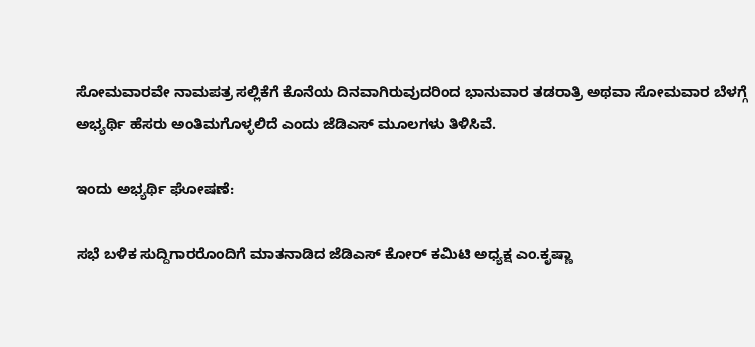ಸೋಮವಾರವೇ ನಾಮಪತ್ರ ಸಲ್ಲಿಕೆಗೆ ಕೊನೆಯ ದಿನವಾಗಿರುವುದರಿಂದ ಭಾನುವಾರ ತಡರಾತ್ರಿ ಅಥವಾ ಸೋಮವಾರ ಬೆಳಗ್ಗೆ ಅಭ್ಯರ್ಥಿ ಹೆಸರು ಅಂತಿಮಗೊಳ್ಳಲಿದೆ ಎಂದು ಜೆಡಿಎಸ್‌ ಮೂಲಗಳು ತಿಳಿಸಿವೆ.

ಇಂದು ಅಭ್ಯರ್ಥಿ ಘೋಷಣೆ:

ಸಭೆ ಬಳಿಕ ಸುದ್ದಿಗಾರರೊಂದಿಗೆ ಮಾತನಾಡಿದ ಜೆಡಿಎಸ್ ಕೋರ್‌ ಕಮಿಟಿ ಅಧ್ಯಕ್ಷ ಎಂ.ಕೃಷ್ಣಾ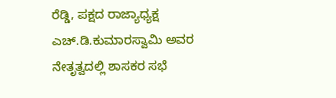ರೆಡ್ಡಿ, ಪಕ್ಷದ ರಾಜ್ಯಾಧ್ಯಕ್ಷ ಎಚ್‌.ಡಿ.ಕುಮಾರಸ್ವಾಮಿ ಅವರ ನೇತೃತ್ವದಲ್ಲಿ ಶಾಸಕರ ಸಭೆ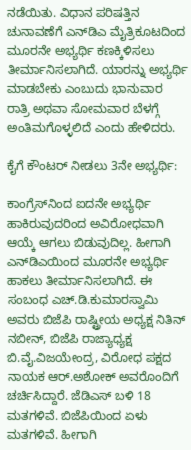ನಡೆಯಿತು. ವಿಧಾನ ಪರಿಷತ್ತಿನ ಚುನಾವಣೆಗೆ ಎನ್‌ಡಿಎ ಮೈತ್ರಿಕೂಟದಿಂದ ಮೂರನೇ ಅಭ್ಯರ್ಥಿ ಕಣಕ್ಕಿಳಿಸಲು ತೀರ್ಮಾನಿಸಲಾಗಿದೆ. ಯಾರನ್ನು ಅಭ್ಯರ್ಥಿ ಮಾಡಬೇಕು ಎಂಬುದು ಭಾನುವಾರ ರಾತ್ರಿ ಅಥವಾ ಸೋಮವಾರ ಬೆಳಗ್ಗೆ ಅಂತಿಮಗೊಳ್ಳಲಿದೆ ಎಂದು ಹೇಳಿದರು.

ಕೈಗೆ ಕೌಂಟರ್‌ ನೀಡಲು 3ನೇ ಅಭ್ಯರ್ಥಿ:

ಕಾಂಗ್ರೆಸ್‌ನಿಂದ ಐದನೇ ಅಭ್ಯರ್ಥಿ ಹಾಕಿರುವುದರಿಂದ ಅವಿರೋಧವಾಗಿ ಆಯ್ಕೆ ಆಗಲು ಬಿಡುವುದಿಲ್ಲ. ಹೀಗಾಗಿ ಎನ್‌ಡಿಎಯಿಂದ ಮೂರನೇ ಅಭ್ಯರ್ಥಿ ಹಾಕಲು ತೀರ್ಮಾನಿಸಲಾಗಿದೆ. ಈ ಸಂಬಂಧ ಎಚ್‌.ಡಿ.ಕುಮಾರಸ್ವಾಮಿ ಅವರು ಬಿಜೆಪಿ ರಾಷ್ಟ್ರೀಯ ಅಧ್ಯಕ್ಷ ನಿತಿನ್‌ ನಬೀನ್‌, ಬಿಜೆಪಿ ರಾಜ್ಯಾಧ್ಯಕ್ಷ ಬಿ.ವೈ.ವಿಜಯೇಂದ್ರ, ವಿರೋಧ ಪಕ್ಷದ ನಾಯಕ ಆರ್‌.ಅಶೋಕ್‌ ಅವರೊಂದಿಗೆ ಚರ್ಚಿಸಿದ್ದಾರೆ. ಜೆಡಿಎಸ್‌ ಬಳಿ 18 ಮತಗಳಿವೆ. ಬಿಜೆಪಿಯಿಂದ ಏಳು ಮತಗಳಿವೆ. ಹೀಗಾಗಿ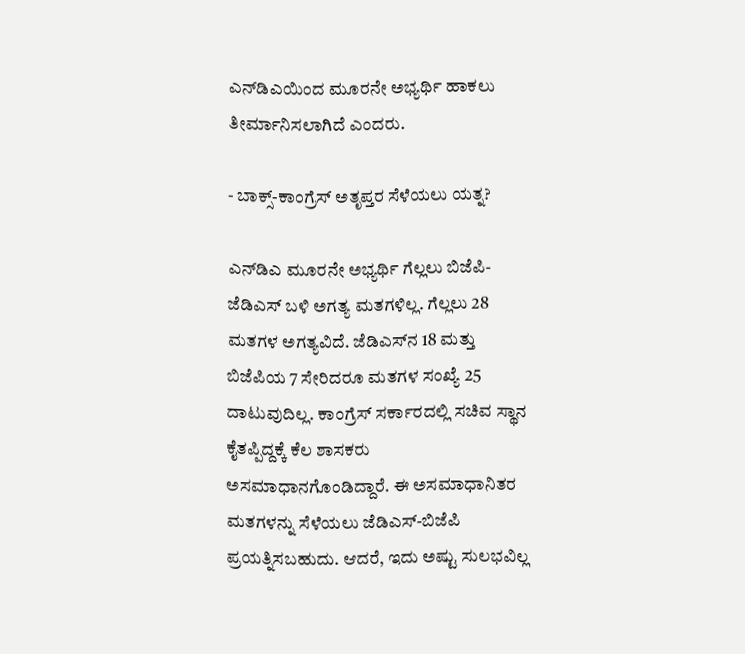ಎನ್‌ಡಿಎಯಿಂದ ಮೂರನೇ ಅಭ್ಯರ್ಥಿ ಹಾಕಲು ತೀರ್ಮಾನಿಸಲಾಗಿದೆ ಎಂದರು.

- ಬಾಕ್ಸ್‌-ಕಾಂಗ್ರೆಸ್‌ ಅತೃಪ್ತರ ಸೆಳೆಯಲು ಯತ್ನ?

ಎನ್‌ಡಿಎ ಮೂರನೇ ಅಭ್ಯರ್ಥಿ ಗೆಲ್ಲಲು ಬಿಜೆಪಿ-ಜೆಡಿಎಸ್‌ ಬಳಿ ಅಗತ್ಯ ಮತಗಳಿಲ್ಲ. ಗೆಲ್ಲಲು 28 ಮತಗಳ ಅಗತ್ಯವಿದೆ. ಜೆಡಿಎಸ್‌ನ 18 ಮತ್ತು ಬಿಜೆಪಿಯ 7 ಸೇರಿದರೂ ಮತಗಳ ಸಂಖ್ಯೆ 25 ದಾಟುವುದಿಲ್ಲ. ಕಾಂಗ್ರೆಸ್‌ ಸರ್ಕಾರದಲ್ಲಿ ಸಚಿವ ಸ್ಥಾನ ಕೈತಪ್ಪಿದ್ದಕ್ಕೆ ಕೆಲ ಶಾಸಕರು ಅಸಮಾಧಾನಗೊಂಡಿದ್ದಾರೆ. ಈ ಅಸಮಾಧಾನಿತರ ಮತಗಳನ್ನು ಸೆಳೆಯಲು ಜೆಡಿಎಸ್‌-ಬಿಜೆಪಿ ಪ್ರಯತ್ನಿಸಬಹುದು. ಆದರೆ, ಇದು ಅಷ್ಟು ಸುಲಭವಿಲ್ಲ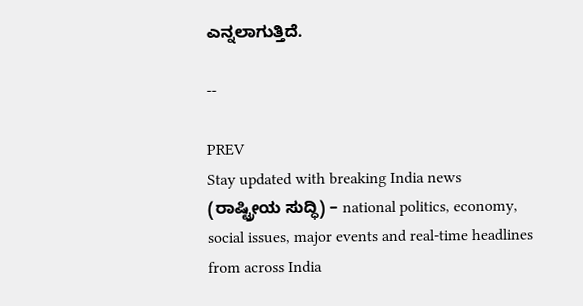ಎನ್ನಲಾಗುತ್ತಿದೆ.

--

PREV
Stay updated with breaking India news (ರಾಷ್ಟ್ರೀಯ ಸುದ್ಧಿ) – national politics, economy, social issues, major events and real‑time headlines from across India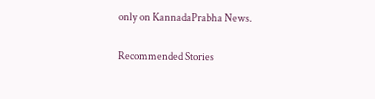only on KannadaPrabha News.

Recommended Stories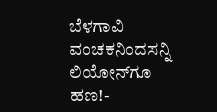ಬೆಳಗಾವಿ ವಂಚಕನಿಂದಸನ್ನಿ ಲಿಯೋನ್‌ಗೂ ಹಣ!-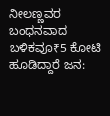ನೀಲಣ್ಣವರ ಬಂಧನವಾದ ಬಳಿಕವೂ₹5 ಕೋಟಿ ಹೂಡಿದ್ದಾರೆ ಜನ: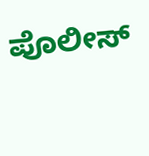ಪೊಲೀಸ್‌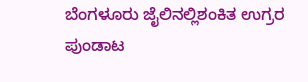ಬೆಂಗಳೂರು ಜೈಲಿನಲ್ಲಿಶಂಕಿತ ಉಗ್ರರ ಪುಂಡಾಟ